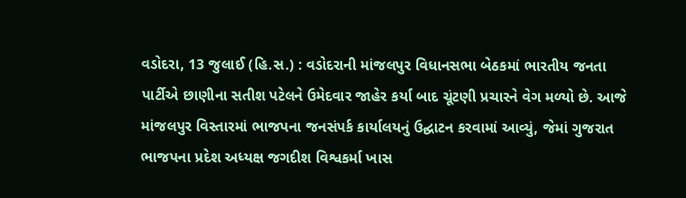વડોદરા, 13 જુલાઈ (હિ.સ.) : વડોદરાની માંજલપુર વિધાનસભા બેઠકમાં ભારતીય જનતા પાર્ટીએ છાણીના સતીશ પટેલને ઉમેદવાર જાહેર કર્યા બાદ ચૂંટણી પ્રચારને વેગ મળ્યો છે. આજે માંજલપુર વિસ્તારમાં ભાજપના જનસંપર્ક કાર્યાલયનું ઉદ્ઘાટન કરવામાં આવ્યું, જેમાં ગુજરાત ભાજપના પ્રદેશ અધ્યક્ષ જગદીશ વિશ્વકર્મા ખાસ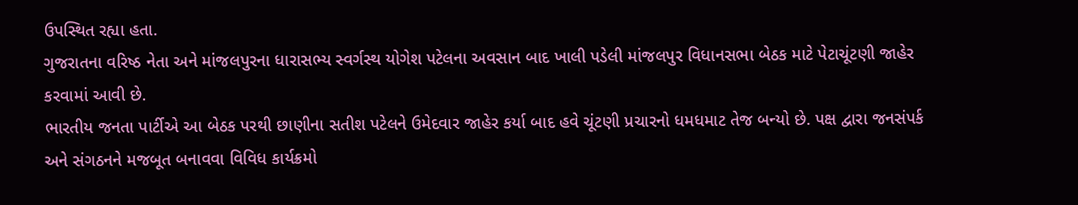ઉપસ્થિત રહ્યા હતા.
ગુજરાતના વરિષ્ઠ નેતા અને માંજલપુરના ધારાસભ્ય સ્વર્ગસ્થ યોગેશ પટેલના અવસાન બાદ ખાલી પડેલી માંજલપુર વિધાનસભા બેઠક માટે પેટાચૂંટણી જાહેર કરવામાં આવી છે.
ભારતીય જનતા પાર્ટીએ આ બેઠક પરથી છાણીના સતીશ પટેલને ઉમેદવાર જાહેર કર્યા બાદ હવે ચૂંટણી પ્રચારનો ધમધમાટ તેજ બન્યો છે. પક્ષ દ્વારા જનસંપર્ક અને સંગઠનને મજબૂત બનાવવા વિવિધ કાર્યક્રમો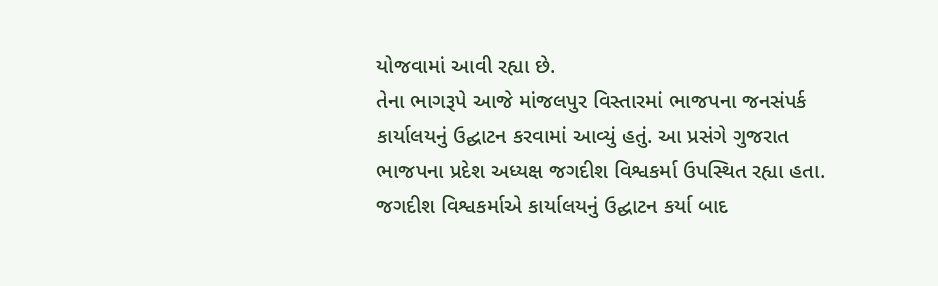યોજવામાં આવી રહ્યા છે.
તેના ભાગરૂપે આજે માંજલપુર વિસ્તારમાં ભાજપના જનસંપર્ક કાર્યાલયનું ઉદ્ઘાટન કરવામાં આવ્યું હતું. આ પ્રસંગે ગુજરાત ભાજપના પ્રદેશ અધ્યક્ષ જગદીશ વિશ્વકર્મા ઉપસ્થિત રહ્યા હતા.
જગદીશ વિશ્વકર્માએ કાર્યાલયનું ઉદ્ઘાટન કર્યા બાદ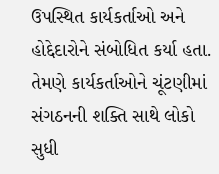ઉપસ્થિત કાર્યકર્તાઓ અને હોદ્દેદારોને સંબોધિત કર્યા હતા. તેમણે કાર્યકર્તાઓને ચૂંટણીમાં સંગઠનની શક્તિ સાથે લોકો સુધી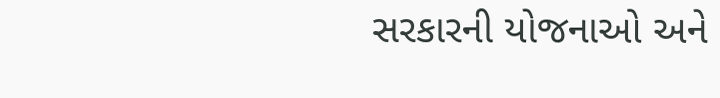સરકારની યોજનાઓ અને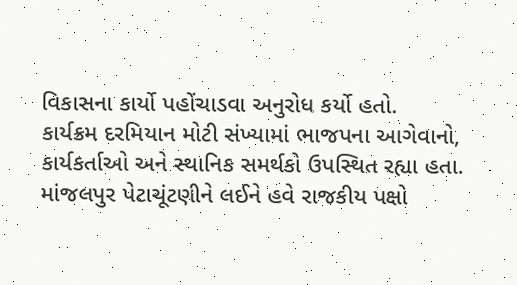વિકાસના કાર્યો પહોંચાડવા અનુરોધ કર્યો હતો.
કાર્યક્રમ દરમિયાન મોટી સંખ્યામાં ભાજપના આગેવાનો, કાર્યકર્તાઓ અને સ્થાનિક સમર્થકો ઉપસ્થિત રહ્યા હતા. માંજલપુર પેટાચૂંટણીને લઈને હવે રાજકીય પક્ષો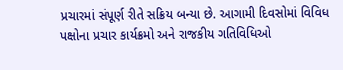પ્રચારમાં સંપૂર્ણ રીતે સક્રિય બન્યા છે. આગામી દિવસોમાં વિવિધ પક્ષોના પ્રચાર કાર્યક્રમો અને રાજકીય ગતિવિધિઓ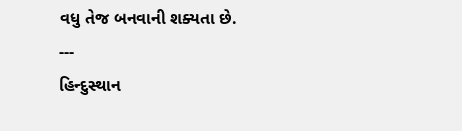વધુ તેજ બનવાની શક્યતા છે.
---
હિન્દુસ્થાન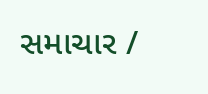સમાચાર /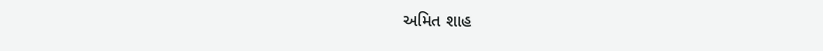અમિત શાહ